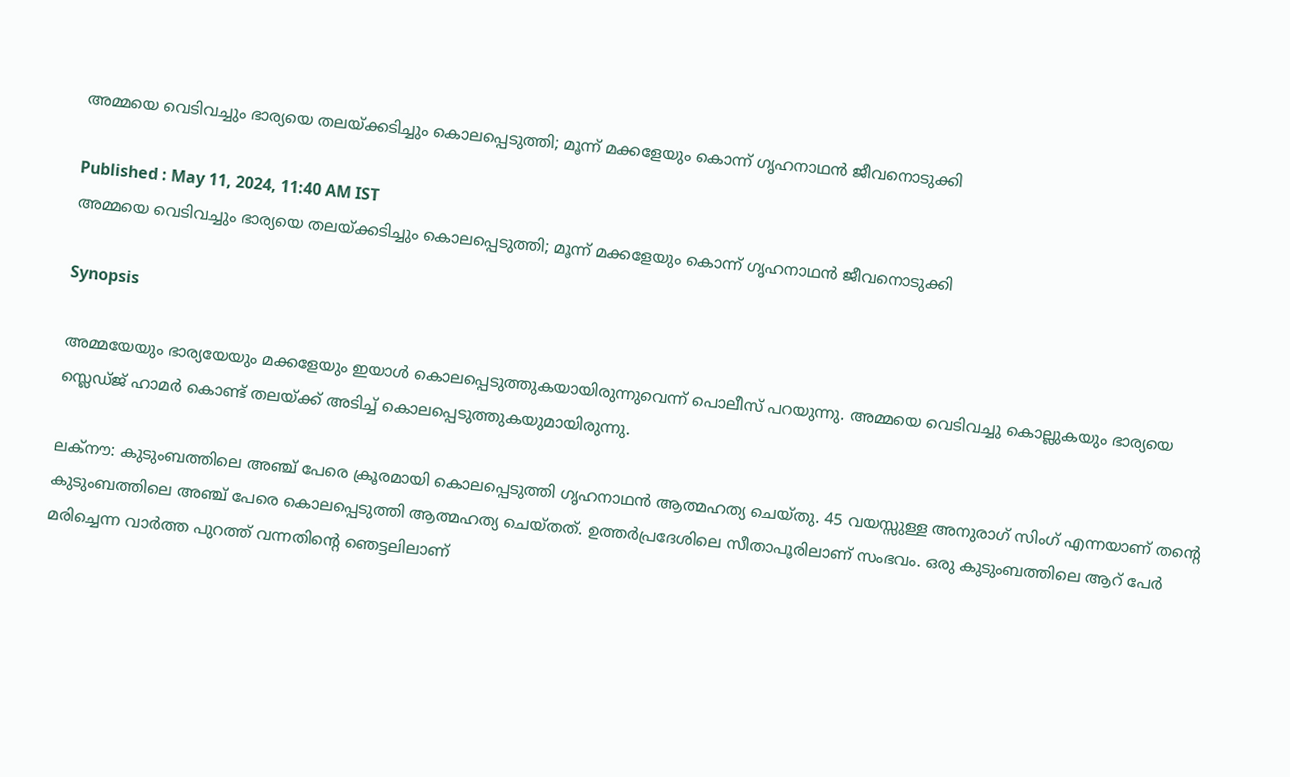അമ്മയെ വെടിവച്ചും ഭാര്യയെ തലയ്ക്കടിച്ചും കൊലപ്പെടുത്തി; മൂന്ന് മക്കളേയും കൊന്ന് ഗൃഹനാഥൻ ജീവനൊടുക്കി

Published : May 11, 2024, 11:40 AM IST
അമ്മയെ വെടിവച്ചും ഭാര്യയെ തലയ്ക്കടിച്ചും കൊലപ്പെടുത്തി; മൂന്ന് മക്കളേയും കൊന്ന് ഗൃഹനാഥൻ ജീവനൊടുക്കി

Synopsis

അമ്മയേയും ഭാര്യയേയും മക്കളേയും ഇയാൾ കൊലപ്പെടുത്തുകയായിരുന്നുവെന്ന് പൊലീസ് പറയുന്നു. അമ്മയെ വെടിവച്ചു കൊല്ലുകയും ഭാര്യയെ സ്ലെഡ്ജ് ഹാമർ കൊണ്ട് തലയ്ക്ക് അടിച്ച് കൊലപ്പെടുത്തുകയുമായിരുന്നു.

ലക്നൗ: കുടുംബത്തിലെ അഞ്ച് പേരെ ക്രൂരമായി കൊലപ്പെടുത്തി ഗൃഹനാഥൻ ആത്മഹത്യ ചെയ്തു. 45 വയസ്സുള്ള അനുരാഗ് സിംഗ് എന്നയാണ് തൻ്റെ കുടുംബത്തിലെ അഞ്ച് പേരെ കൊലപ്പെടുത്തി ആത്മഹത്യ ചെയ്തത്. ഉത്തർപ്രദേശിലെ സീതാപൂരിലാണ് സംഭവം. ഒരു കുടുംബത്തിലെ ആറ് പേർ മരിച്ചെന്ന വാർത്ത പുറത്ത് വന്നതിന്റെ ഞെട്ടലിലാണ്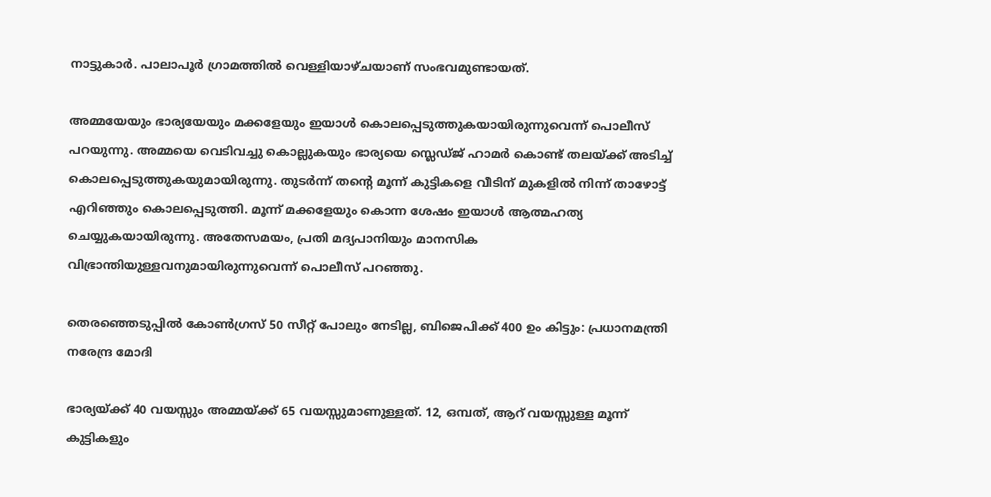നാട്ടുകാർ. പാലാപൂർ ഗ്രാമത്തിൽ വെള്ളിയാഴ്ചയാണ് സംഭവമുണ്ടായത്.

അമ്മയേയും ഭാര്യയേയും മക്കളേയും ഇയാൾ കൊലപ്പെടുത്തുകയായിരുന്നുവെന്ന് പൊലീസ് പറയുന്നു. അമ്മയെ വെടിവച്ചു കൊല്ലുകയും ഭാര്യയെ സ്ലെഡ്ജ് ഹാമർ കൊണ്ട് തലയ്ക്ക് അടിച്ച് കൊലപ്പെടുത്തുകയുമായിരുന്നു. തുടർന്ന് തൻ്റെ മൂന്ന് കുട്ടികളെ വീടിന് മുകളിൽ നിന്ന് താഴോട്ട് എറിഞ്ഞും കൊലപ്പെടുത്തി. മൂന്ന് മക്കളേയും കൊന്ന ശേഷം ഇയാൾ ആത്മഹത്യ ചെയ്യുകയായിരുന്നു. അതേസമയം, പ്രതി മദ്യപാനിയും മാനസിക വിഭ്രാന്തിയുള്ളവനുമായിരുന്നുവെന്ന് പൊലീസ് പറഞ്ഞു.

തെരഞ്ഞെടുപ്പിൽ കോൺഗ്രസ് 50 സീറ്റ് പോലും നേടില്ല, ബിജെപിക്ക് 400 ഉം കിട്ടും: പ്രധാനമന്ത്രി നരേന്ദ്ര മോദി

ഭാര്യയ്ക്ക് 40 വയസ്സും അമ്മയ്ക്ക് 65 വയസ്സുമാണുള്ളത്. 12, ഒമ്പത്, ആറ് വയസ്സുള്ള മൂന്ന് കുട്ടികളും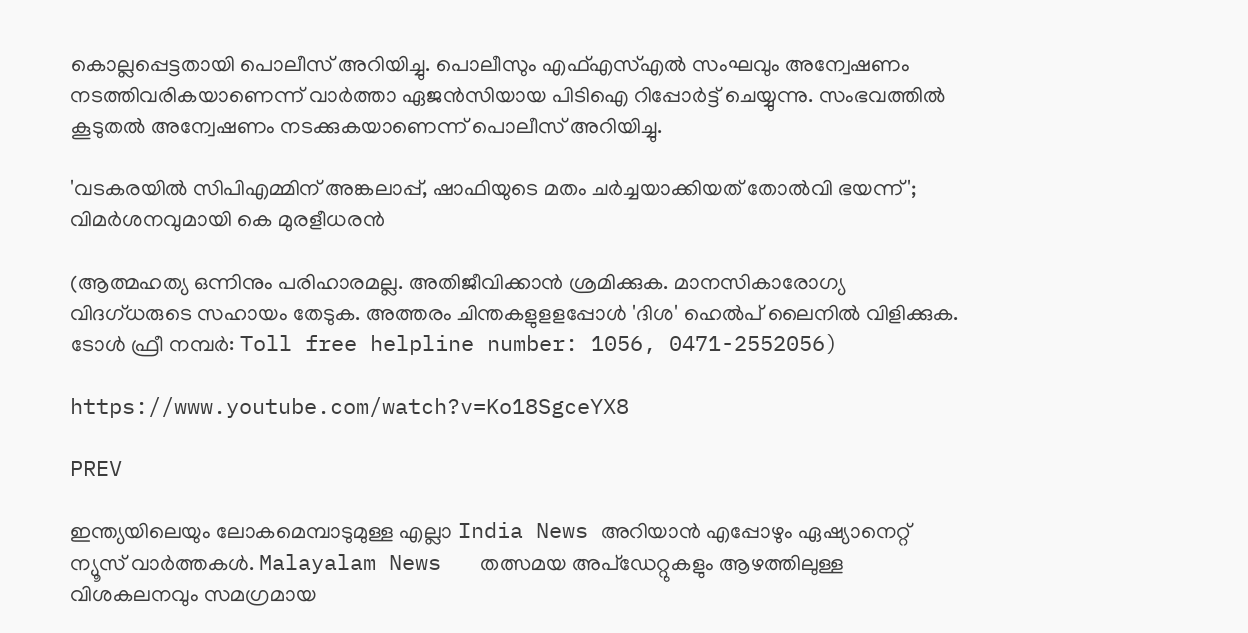കൊല്ലപ്പെട്ടതായി പൊലീസ് അറിയിച്ചു. പൊലീസും എഫ്എസ്എൽ സംഘവും അന്വേഷണം നടത്തിവരികയാണെന്ന് വാർത്താ ഏജൻസിയായ പിടിഐ റിപ്പോർട്ട് ചെയ്യുന്നു. സംഭവത്തിൽ കൂടുതൽ അന്വേഷണം നടക്കുകയാണെന്ന് പൊലീസ് അറിയിച്ചു.

'വടകരയിൽ സിപിഎമ്മിന് അങ്കലാപ്പ്, ഷാഫിയുടെ മതം ചര്‍ച്ചയാക്കിയത് തോല്‍വി ഭയന്ന്'; വിമര്‍ശനവുമായി കെ മുരളീധരൻ

(ആത്മഹത്യ ഒന്നിനും പരിഹാരമല്ല. അതിജീവിക്കാൻ ശ്രമിക്കുക. മാനസികാരോഗ്യ വിദഗ്ധരുടെ സഹായം തേടുക. അത്തരം ചിന്തകളുളളപ്പോള്‍ 'ദിശ' ഹെല്‍പ് ലൈനില്‍ വിളിക്കുക. ടോള്‍ ഫ്രീ നമ്പര്‍: Toll free helpline number: 1056, 0471-2552056)

https://www.youtube.com/watch?v=Ko18SgceYX8

PREV

ഇന്ത്യയിലെയും ലോകമെമ്പാടുമുള്ള എല്ലാ India News അറിയാൻ എപ്പോഴും ഏഷ്യാനെറ്റ് ന്യൂസ് വാർത്തകൾ. Malayalam News   തത്സമയ അപ്‌ഡേറ്റുകളും ആഴത്തിലുള്ള വിശകലനവും സമഗ്രമായ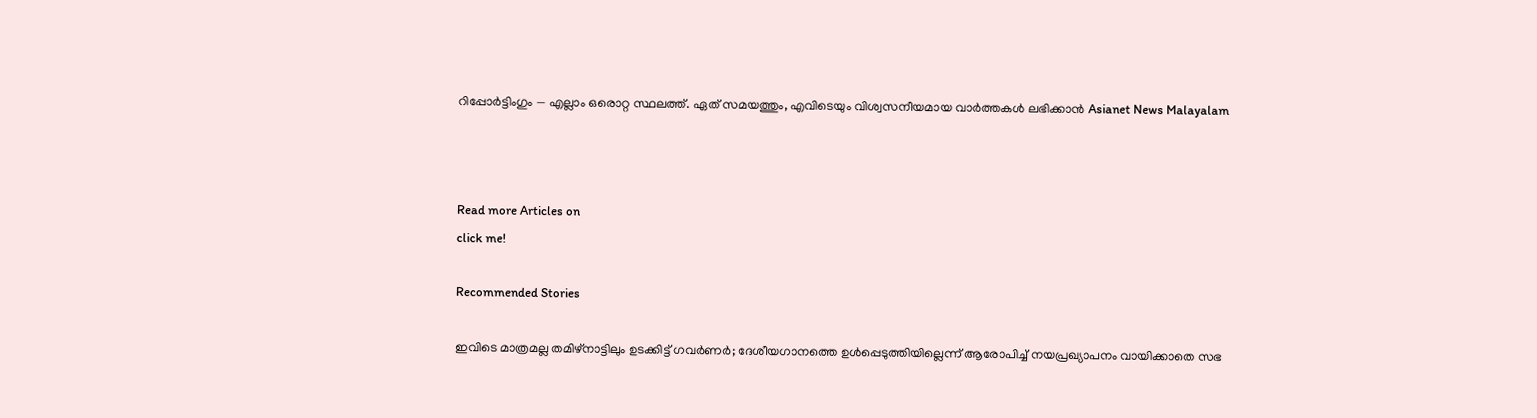റിപ്പോർട്ടിംഗും — എല്ലാം ഒരൊറ്റ സ്ഥലത്ത്. ഏത് സമയത്തും, എവിടെയും വിശ്വസനീയമായ വാർത്തകൾ ലഭിക്കാൻ Asianet News Malayalam



Read more Articles on
click me!

Recommended Stories

ഇവിടെ മാത്രമല്ല തമിഴ്നാട്ടിലും ഉടക്കിട്ട് ഗവർണർ; ദേശീയഗാനത്തെ ഉൾപ്പെടുത്തിയില്ലെന്ന് ആരോപിച്ച് നയപ്രഖ്യാപനം വായിക്കാതെ സഭ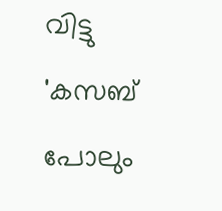വിട്ടു
'കസബ് പോലും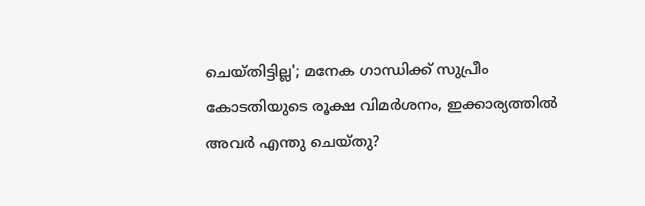ചെയ്തിട്ടില്ല'; മനേക ഗാന്ധിക്ക് സുപ്രീം കോടതിയുടെ രൂക്ഷ വിമർശനം, ഇക്കാര്യത്തില്‍ അവർ എന്തു ചെയ്തു?